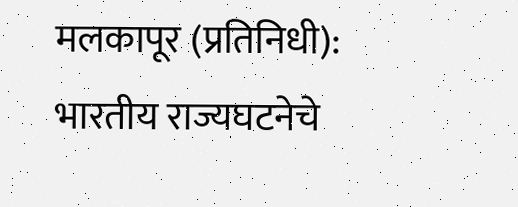मलकापूर (प्रतिनिधी): भारतीय राज्यघटनेचे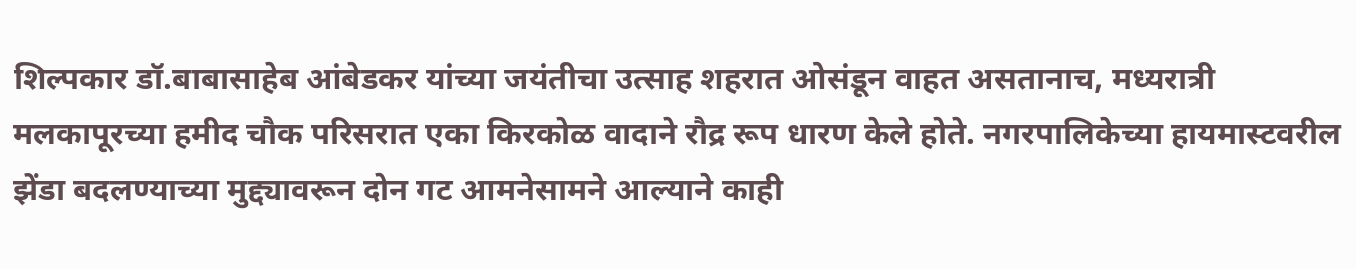शिल्पकार डॉ.बाबासाहेब आंबेडकर यांच्या जयंतीचा उत्साह शहरात ओसंडून वाहत असतानाच, मध्यरात्री मलकापूरच्या हमीद चौक परिसरात एका किरकोळ वादाने रौद्र रूप धारण केले होते. नगरपालिकेच्या हायमास्टवरील झेंडा बदलण्याच्या मुद्द्यावरून दोन गट आमनेसामने आल्याने काही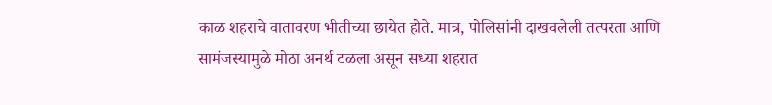काळ शहराचे वातावरण भीतीच्या छायेत होते. मात्र, पोलिसांनी दाखवलेली तत्परता आणि सामंजस्यामुळे मोठा अनर्थ टळला असून सध्या शहरात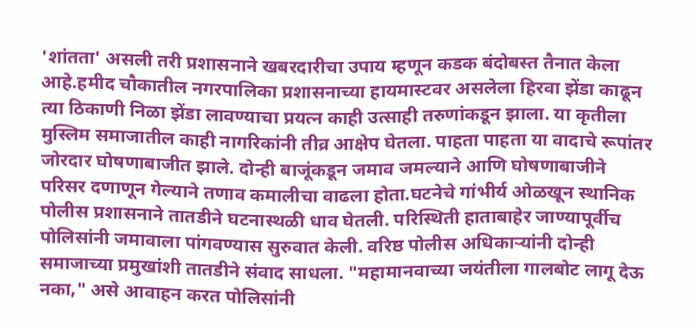'शांतता' असली तरी प्रशासनाने खबरदारीचा उपाय म्हणून कडक बंदोबस्त तैनात केला आहे.हमीद चौकातील नगरपालिका प्रशासनाच्या हायमास्टवर असलेला हिरवा झेंडा काढून त्या ठिकाणी निळा झेंडा लावण्याचा प्रयत्न काही उत्साही तरुणांकडून झाला. या कृतीला मुस्लिम समाजातील काही नागरिकांनी तीव्र आक्षेप घेतला. पाहता पाहता या वादाचे रूपांतर जोरदार घोषणाबाजीत झाले. दोन्ही बाजूंकडून जमाव जमल्याने आणि घोषणाबाजीने परिसर दणाणून गेल्याने तणाव कमालीचा वाढला होता.घटनेचे गांभीर्य ओळखून स्थानिक पोलीस प्रशासनाने तातडीने घटनास्थळी धाव घेतली. परिस्थिती हाताबाहेर जाण्यापूर्वीच पोलिसांनी जमावाला पांगवण्यास सुरुवात केली. वरिष्ठ पोलीस अधिकाऱ्यांनी दोन्ही समाजाच्या प्रमुखांशी तातडीने संवाद साधला. "महामानवाच्या जयंतीला गालबोट लागू देऊ नका," असे आवाहन करत पोलिसांनी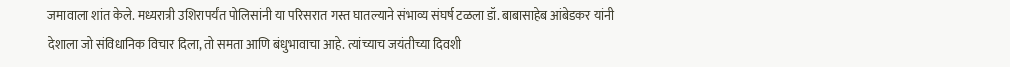जमावाला शांत केले. मध्यरात्री उशिरापर्यंत पोलिसांनी या परिसरात गस्त घातल्याने संभाव्य संघर्ष टळला डॉ. बाबासाहेब आंबेडकर यांनी देशाला जो संविधानिक विचार दिला, तो समता आणि बंधुभावाचा आहे. त्यांच्याच जयंतीच्या दिवशी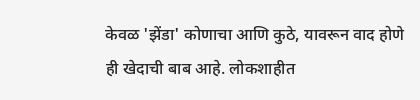केवळ 'झेंडा' कोणाचा आणि कुठे, यावरून वाद होणे ही खेदाची बाब आहे. लोकशाहीत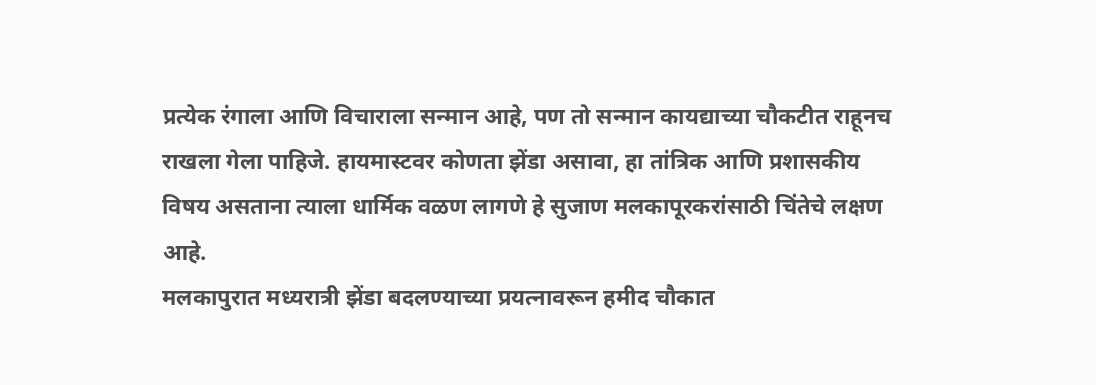प्रत्येक रंगाला आणि विचाराला सन्मान आहे, पण तो सन्मान कायद्याच्या चौकटीत राहूनच राखला गेला पाहिजे. हायमास्टवर कोणता झेंडा असावा, हा तांत्रिक आणि प्रशासकीय विषय असताना त्याला धार्मिक वळण लागणे हे सुजाण मलकापूरकरांसाठी चिंतेचे लक्षण आहे.
मलकापुरात मध्यरात्री झेंडा बदलण्याच्या प्रयत्नावरून हमीद चौकात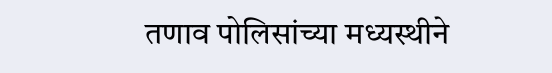तणाव पोलिसांच्या मध्यस्थीने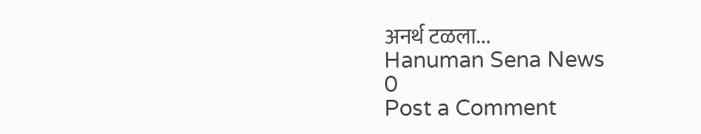अनर्थ टळला...
Hanuman Sena News
0
Post a Comment